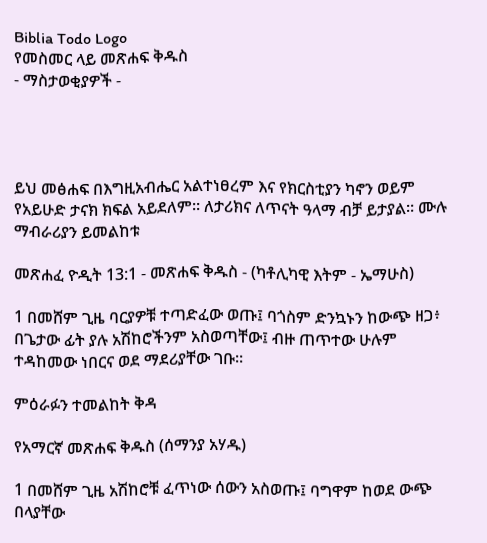Biblia Todo Logo
የመስመር ላይ መጽሐፍ ቅዱስ
- ማስታወቂያዎች -




ይህ መፅሐፍ በእግዚአብሔር አልተነፀረም እና የክርስቲያን ካኖን ወይም የአይሁድ ታናክ ክፍል አይደለም። ለታሪክና ለጥናት ዓላማ ብቻ ይታያል። ሙሉ ማብራሪያን ይመልከቱ

መጽሐፈ ዮዲት 13:1 - መጽሐፍ ቅዱስ - (ካቶሊካዊ እትም - ኤማሁስ)

1 በመሸም ጊዜ ባርያዎቹ ተጣድፈው ወጡ፤ ባጎስም ድንኳኑን ከውጭ ዘጋ፥ በጌታው ፊት ያሉ አሽከሮችንም አስወጣቸው፤ ብዙ ጠጥተው ሁሉም ተዳከመው ነበርና ወደ ማደሪያቸው ገቡ።

ምዕራፉን ተመልከት ቅዳ

የአማርኛ መጽሐፍ ቅዱስ (ሰማንያ አሃዱ)

1 በመሸም ጊዜ አሽከሮቹ ፈጥነው ሰውን አስወጡ፤ ባግዋም ከወደ ውጭ በላያቸው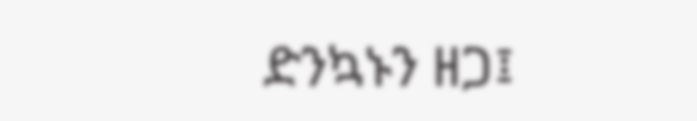ድንኳኑን ዘጋ፤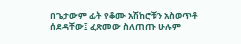በጌታውም ፊት የቆሙ አሽከሮቹን አስወጥቶ ሰደዳቸው፤ ፈጽመው ስለጠጡ ሁሉም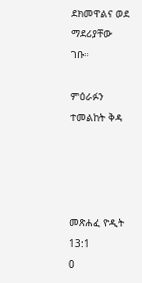ደክመዋልና ወደ ማደሪያቸው ገቡ።

ምዕራፉን ተመልከት ቅዳ




መጽሐፈ ዮዲት 13:1
0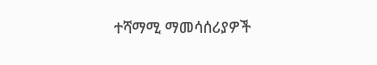ተሻማሚ ማመሳሰሪያዎች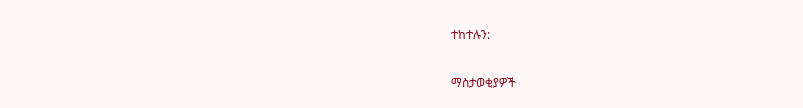ተከተሉን:

ማስታወቂያዎች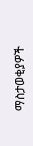ማስታወቂያዎች